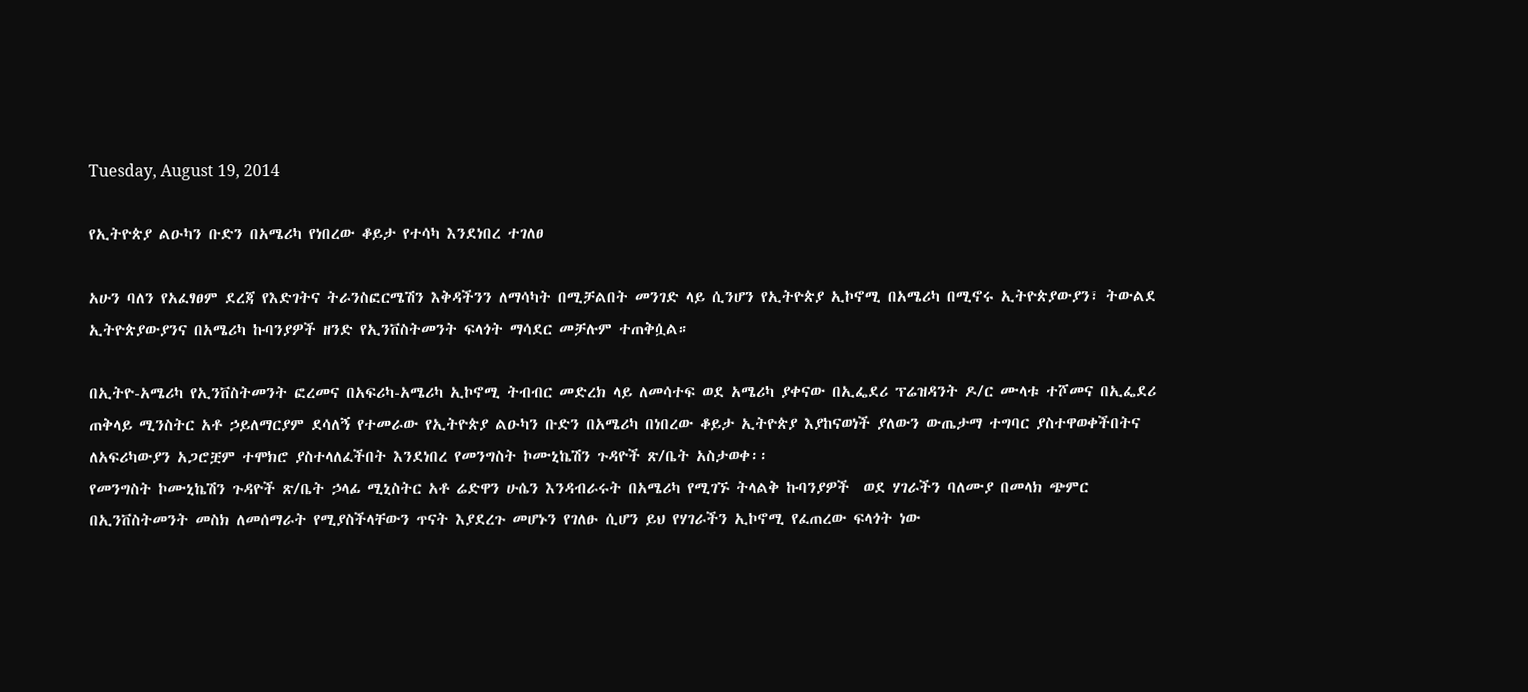Tuesday, August 19, 2014

የኢትዮጵያ ልዑካን ቡድን በአሜሪካ የነበረው ቆይታ የተሳካ እንደነበረ ተገለፀ

አሁን ባለን የአፈፃፀም ደረጃ የእድገትና ትራንስፎርሜሽን እቅዳችንን ለማሳካት በሚቻልበት መንገድ ላይ ሲንሆን የኢትዮጵያ ኢኮኖሚ በአሜሪካ በሚኖሩ ኢትዮጵያውያን፣ ትውልደ ኢትዮጵያውያንና በአሜሪካ ኩባንያዎች ዘንድ የኢንቨስትመንት ፍላጎት ማሳደር መቻሉም ተጠቅሷል።

በኢትዮ-አሜሪካ የኢንቨስትመንት ፎረመና በአፍሪካ-አሜሪካ ኢኮኖሚ ትብብር መድረክ ላይ ለመሳተፍ ወደ አሜሪካ ያቀናው በኢፌደሪ ፕሬዝዳንት ዶ/ር ሙላቱ ተሾመና በኢፌደሪ ጠቅላይ ሚንስትር አቶ ኃይለማርያም ደሳለኝ የተመራው የኢትዮጵያ ልዑካን ቡድን በአሜሪካ በነበረው ቆይታ ኢትዮጵያ እያከናወነች ያለውን ውጤታማ ተግባር ያስተዋወቀችበትና ለአፍሪካውያን አጋሮቿም ተሞክሮ ያስተላለፈችበት እንደነበረ የመንግስት ኮሙኒኬሽን ጉዳዮች ጽ/ቤት አስታወቀ፡፡
የመንግስት ኮሙኒኬሽን ጉዳዮች ጽ/ቤት ኃላፊ ሚኒስትር አቶ ሬድዋን ሁሴን እንዳብራሩት በአሜሪካ የሚገኙ ትላልቅ ኩባንያዎች  ወደ ሃገራችን ባለሙያ በመላክ ጭምር በኢንቨስትመንት መስክ ለመሰማራት የሚያስችላቸውን ጥናት እያደረጉ መሆኑን የገለፁ ሲሆን ይህ የሃገራችን ኢኮኖሚ የፈጠረው ፍላጎት ነው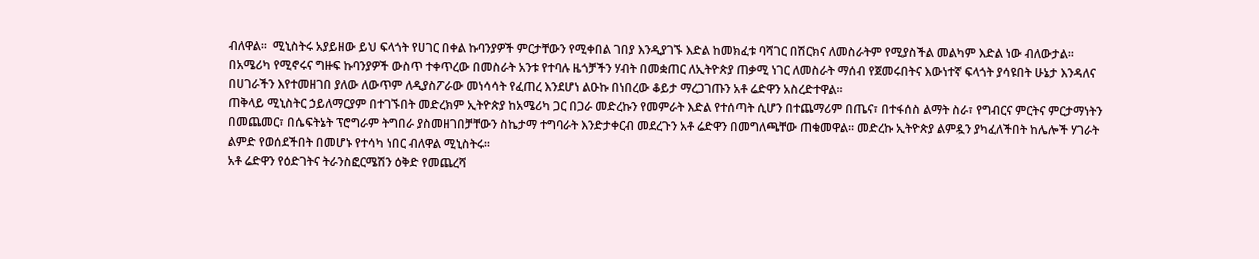ብለዋል፡፡  ሚኒስትሩ አያይዘው ይህ ፍላጎት የሀገር በቀል ኩባንያዎች ምርታቸውን የሚቀበል ገበያ እንዲያገኙ እድል ከመክፈቱ ባሻገር በሽርክና ለመስራትም የሚያስችል መልካም እድል ነው ብለውታል፡፡
በአሜሪካ የሚኖሩና ግዙፍ ኩባንያዎች ውስጥ ተቀጥረው በመስራት አንቱ የተባሉ ዜጎቻችን ሃብት በመቋጠር ለኢትዮጵያ ጠቃሚ ነገር ለመስራት ማሰብ የጀመሩበትና እውነተኛ ፍላጎት ያሳዩበት ሁኔታ እንዳለና በሀገራችን እየተመዘገበ ያለው ለውጥም ለዲያስፖራው መነሳሳት የፈጠረ እንደሆነ ልዑኩ በነበረው ቆይታ ማረጋገጡን አቶ ሬድዋን አስረድተዋል፡፡
ጠቅላይ ሚኒስትር ኃይለማርያም በተገኙበት መድረክም ኢትዮጵያ ከአሜሪካ ጋር በጋራ መድረኩን የመምራት እድል የተሰጣት ሲሆን በተጨማሪም በጤና፣ በተፋሰስ ልማት ስራ፣ የግብርና ምርትና ምርታማነትን በመጨመር፣ በሴፍትኔት ፕሮግራም ትግበራ ያስመዘገበቻቸውን ስኬታማ ተግባራት እንድታቀርብ መደረጉን አቶ ሬድዋን በመግለጫቸው ጠቁመዋል፡፡ መድረኩ ኢትዮጵያ ልምዷን ያካፈለችበት ከሌሎች ሃገራት ልምድ የወሰደችበት በመሆኑ የተሳካ ነበር ብለዋል ሚኒስትሩ፡፡
አቶ ሬድዋን የዕድገትና ትራንስፎርሜሽን ዕቅድ የመጨረሻ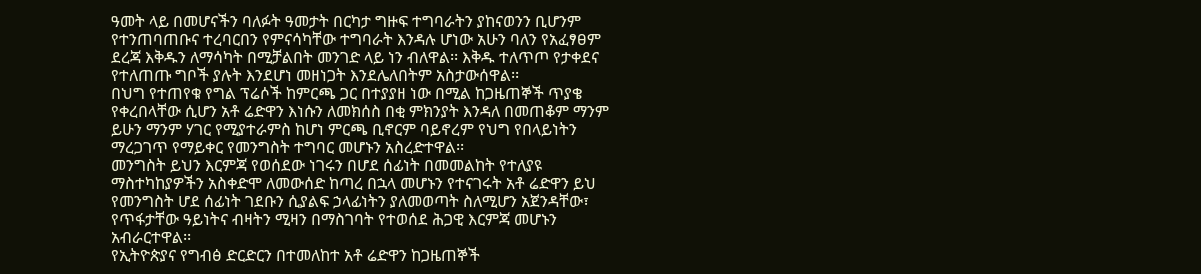ዓመት ላይ በመሆናችን ባለፉት ዓመታት በርካታ ግዙፍ ተግባራትን ያከናወንን ቢሆንም የተንጠባጠቡና ተረባርበን የምናሳካቸው ተግባራት እንዳሉ ሆነው አሁን ባለን የአፈፃፀም ደረጃ እቅዱን ለማሳካት በሚቻልበት መንገድ ላይ ነን ብለዋል፡፡ እቅዱ ተለጥጦ የታቀደና የተለጠጡ ግቦች ያሉት እንደሆነ መዘነጋት እንደሌለበትም አስታውሰዋል፡፡
በህግ የተጠየቁ የግል ፕሬሶች ከምርጫ ጋር በተያያዘ ነው በሚል ከጋዜጠኞች ጥያቄ የቀረበላቸው ሲሆን አቶ ሬድዋን እነሱን ለመክሰስ በቂ ምክንያት እንዳለ በመጠቆም ማንም ይሁን ማንም ሃገር የሚያተራምስ ከሆነ ምርጫ ቢኖርም ባይኖረም የህግ የበላይነትን ማረጋገጥ የማይቀር የመንግስት ተግባር መሆኑን አስረድተዋል፡፡
መንግስት ይህን እርምጃ የወሰደው ነገሩን በሆደ ሰፊነት በመመልከት የተለያዩ ማስተካከያዎችን አስቀድሞ ለመውሰድ ከጣረ በኋላ መሆኑን የተናገሩት አቶ ሬድዋን ይህ የመንግስት ሆደ ሰፊነት ገደቡን ሲያልፍ ኃላፊነትን ያለመወጣት ስለሚሆን አጀንዳቸው፣ የጥፋታቸው ዓይነትና ብዛትን ሚዛን በማስገባት የተወሰደ ሕጋዊ እርምጃ መሆኑን አብራርተዋል፡፡
የኢትዮጵያና የግብፅ ድርድርን በተመለከተ አቶ ሬድዋን ከጋዜጠኞች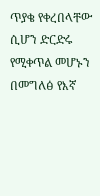ጥያቄ የቀረበላቸው ሲሆን ድርድሩ የሚቀጥል መሆኑን በመግለፅ የእኛ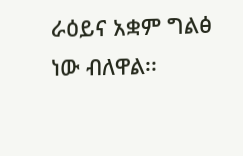ራዕይና አቋም ግልፅ ነው ብለዋል፡፡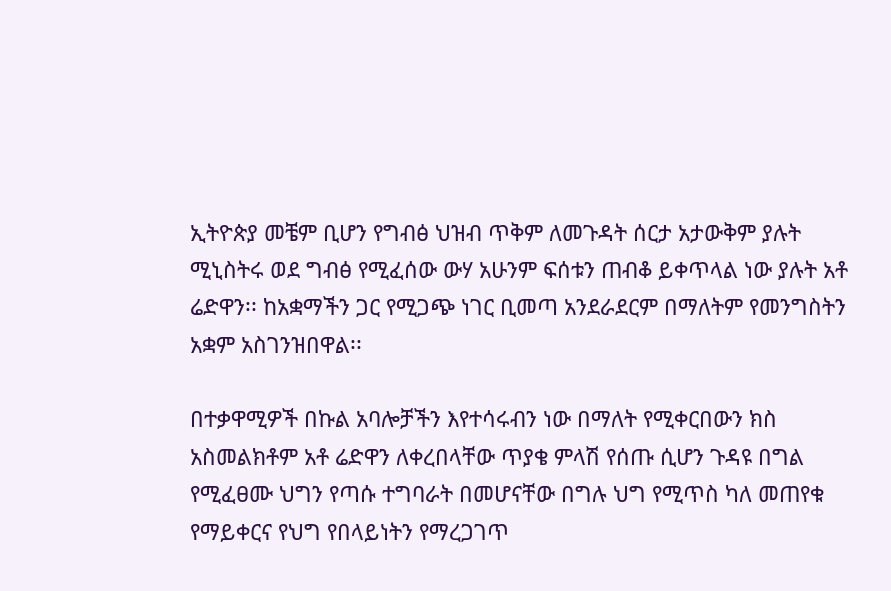ኢትዮጵያ መቼም ቢሆን የግብፅ ህዝብ ጥቅም ለመጉዳት ሰርታ አታውቅም ያሉት ሚኒስትሩ ወደ ግብፅ የሚፈሰው ውሃ አሁንም ፍሰቱን ጠብቆ ይቀጥላል ነው ያሉት አቶ ሬድዋን፡፡ ከአቋማችን ጋር የሚጋጭ ነገር ቢመጣ አንደራደርም በማለትም የመንግስትን አቋም አስገንዝበዋል፡፡

በተቃዋሚዎች በኩል አባሎቻችን እየተሳሩብን ነው በማለት የሚቀርበውን ክስ አስመልክቶም አቶ ሬድዋን ለቀረበላቸው ጥያቄ ምላሽ የሰጡ ሲሆን ጉዳዩ በግል የሚፈፀሙ ህግን የጣሱ ተግባራት በመሆናቸው በግሉ ህግ የሚጥስ ካለ መጠየቁ የማይቀርና የህግ የበላይነትን የማረጋገጥ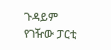ጉዳይም የገዥው ፓርቲ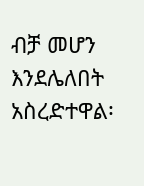ብቻ መሆን እንደሌለበት አስረድተዋል፡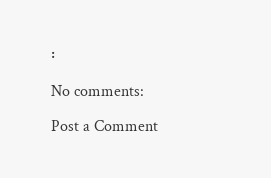፡

No comments:

Post a Comment